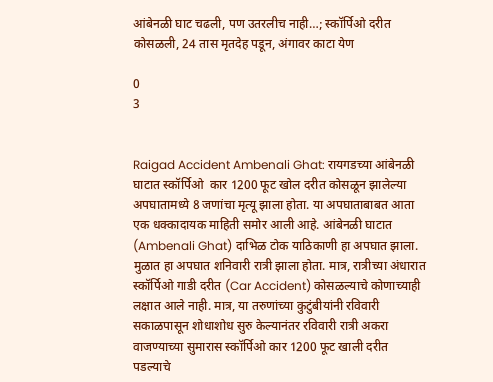आंबेनळी घाट चढली, पण उतरलीच नाही…; स्कॉर्पिओ दरीत कोसळली, 24 तास मृतदेह पडून, अंगावर काटा येण

0
3


Raigad Accident Ambenali Ghat: रायगडच्या आंबेनळी घाटात स्कॉर्पिओ  कार 1200 फूट खोल दरीत कोसळून झालेल्या अपघातामध्ये 8 जणांचा मृत्यू झाला होता. या अपघाताबाबत आता एक धक्कादायक माहिती समोर आली आहे. आंबेनळी घाटात (Ambenali Ghat) दाभिळ टोक याठिकाणी हा अपघात झाला. मुळात हा अपघात शनिवारी रात्री झाला होता. मात्र, रात्रीच्या अंधारात स्कॉर्पिओ गाडी दरीत (Car Accident) कोसळल्याचे कोणाच्याही लक्षात आले नाही. मात्र, या तरुणांच्या कुटुंबीयांनी रविवारी सकाळपासून शोधाशोध सुरु केल्यानंतर रविवारी रात्री अकरा वाजण्याच्या सुमारास स्कॉर्पिओ कार 1200 फूट खाली दरीत पडल्याचे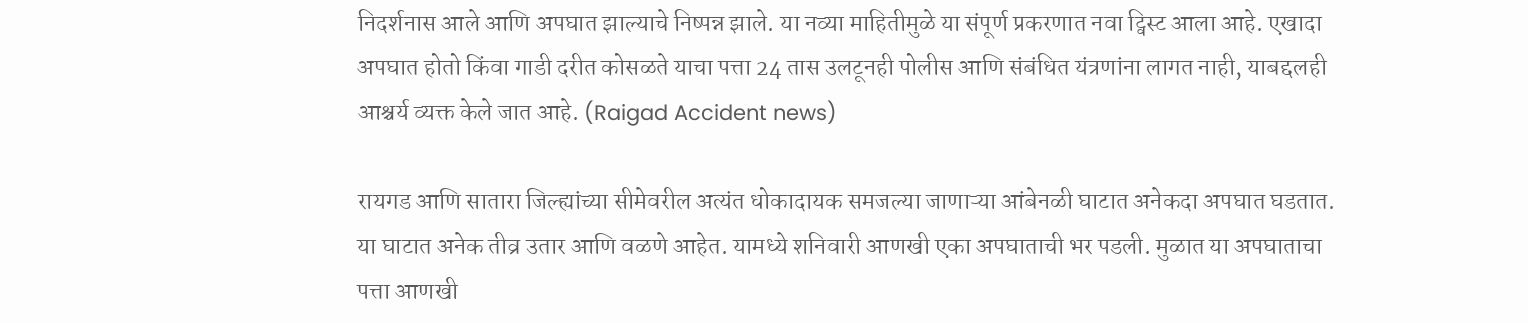निदर्शनास आले आणि अपघात झाल्याचे निष्पन्न झाले. या नव्या माहितीमुळे या संपूर्ण प्रकरणात नवा ट्विस्ट आला आहे. एखादा अपघात होतो किंवा गाडी दरीत कोसळते याचा पत्ता 24 तास उलटूनही पोलीस आणि संबंधित यंत्रणांना लागत नाही, याबद्दलही आश्चर्य व्यक्त केले जात आहे. (Raigad Accident news)

रायगड आणि सातारा जिल्ह्यांच्या सीमेवरील अत्यंत धोकादायक समजल्या जाणाऱ्या आंबेनळी घाटात अनेकदा अपघात घडतात. या घाटात अनेक तीव्र उतार आणि वळणे आहेत. यामध्ये शनिवारी आणखी एका अपघाताची भर पडली. मुळात या अपघाताचा पत्ता आणखी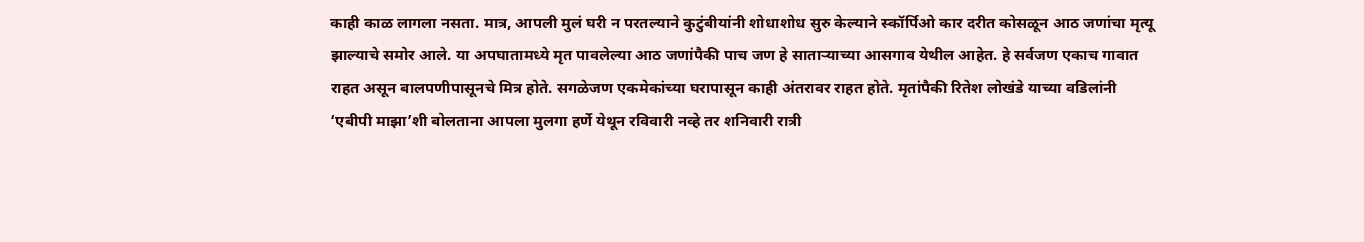काही काळ लागला नसता. मात्र, आपली मुलं घरी न परतल्याने कुटुंबीयांनी शोधाशोध सुरु केल्याने स्कॉर्पिओ कार दरीत कोसळून आठ जणांचा मृत्यू झाल्याचे समोर आले. या अपघातामध्ये मृत पावलेल्या आठ जणांपैकी पाच जण हे साताऱ्याच्या आसगाव येथील आहेत. हे सर्वजण एकाच गावात राहत असून बालपणीपासूनचे मित्र होते. सगळेजण एकमेकांच्या घरापासून काही अंतरावर राहत होते. मृतांपैकी रितेश लोखंडे याच्या वडिलांनी ‘एबीपी माझा’शी बोलताना आपला मुलगा हर्णे येथून रविवारी नव्हे तर शनिवारी रात्री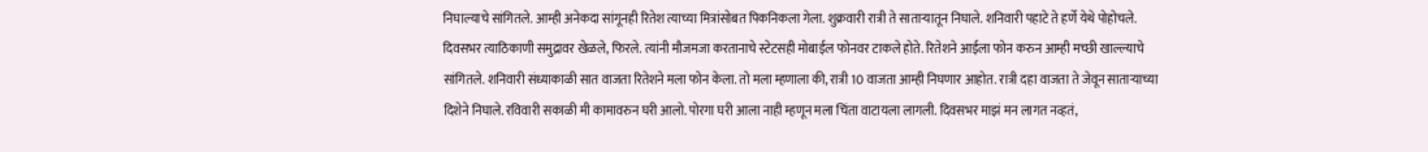निघाल्याचे सांगितले. आम्ही अनेकदा सांगूनही रितेश त्याच्या मित्रांसोबत पिकनिकला गेला. शुक्रवारी रात्री ते साताऱ्यातून निघाले. शनिवारी पहाटे ते हर्णे येथे पोहोचले. दिवसभर त्याठिकाणी समुद्रावर खेळले, फिरले. त्यांनी मौजमजा करतानाचे स्टेटसही मोबाईल फोनवर टाकले होते. रितेशने आईला फोन करुन आम्ही मच्छी खाल्ल्याचे सांगितले. शनिवारी संध्याकाळी सात वाजता रितेशने मला फोन केला. तो मला म्हणाला की, रात्री 10 वाजता आम्ही निघणार आहोत. रात्री दहा वाजता ते जेवून साताऱ्याच्या दिशेने निघाले. रविवारी सकाळी मी कामावरुन घरी आलो. पोरगा घरी आला नाही म्हणून मला चिंता वाटायला लागली. दिवसभर माझं मन लागत नव्हतं,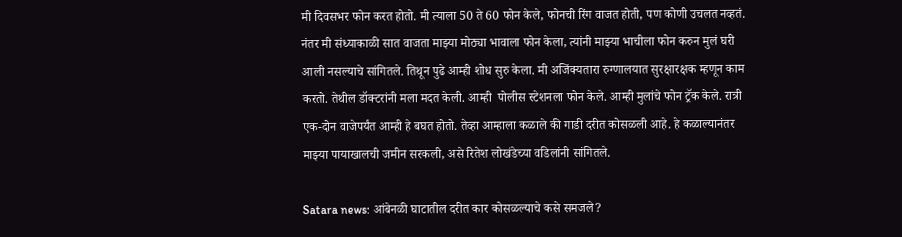मी दिवसभर फोन करत होतो. मी त्याला 50 ते 60 फोन केले, फोनची रिंग वाजत होती, पण कोणी उचलत नव्हतं. नंतर मी संध्याकाळी सात वाजता माझ्या मोठ्या भावाला फोन केला, त्यांनी माझ्या भाचीला फोन करुन मुलं घरी आली नसल्याचे सांगितले. तिथून पुढे आम्ही शोध सुरु केला. मी अजिंक्यतारा रुग्णालयात सुरक्षारक्षक म्हणून काम करतो. तेथील डॉक्टरांनी मला मदत केली. आम्ही  पोलीस स्टेशनला फोन केले. आम्ही मुलांचे फोन ट्रॅक केले. रात्री एक-दोन वाजेपर्यंत आम्ही हे बघत होतो. तेव्हा आम्हाला कळाले की गाडी दरीत कोसळली आहे. हे कळाल्यानंतर माझ्या पायाखालची जमीन सरकली, असे रितेश लोखंडेच्या वडिलांनी सांगितले.

Satara news: आंबेनळी घाटातील दरीत कार कोसळल्याचे कसे समजले?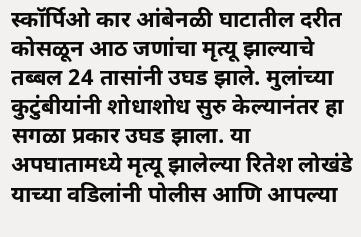स्कॉर्पिओ कार आंबेनळी घाटातील दरीत कोसळून आठ जणांचा मृत्यू झाल्याचे तब्बल 24 तासांनी उघड झाले. मुलांच्या कुटुंबीयांनी शोधाशोध सुरु केल्यानंतर हा सगळा प्रकार उघड झाला. या अपघातामध्ये मृत्यू झालेल्या रितेश लोखंडे याच्या वडिलांनी पोलीस आणि आपल्या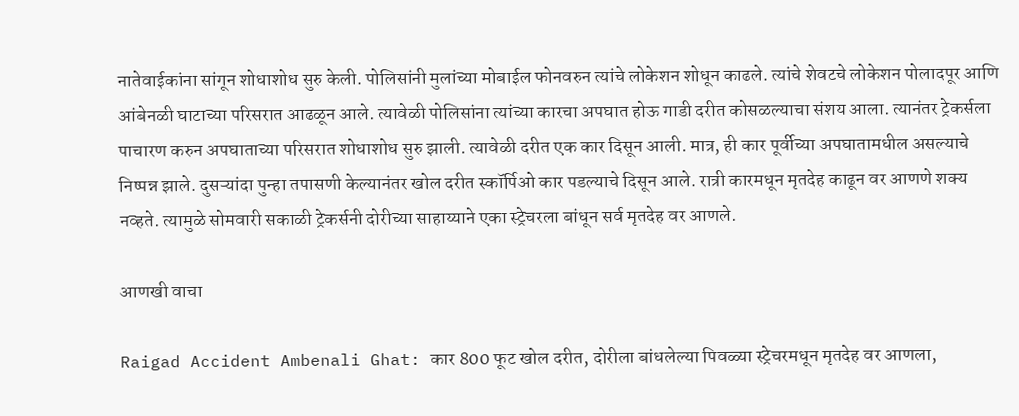नातेवाईकांना सांगून शोधाशोध सुरु केली. पोलिसांनी मुलांच्या मोबाईल फोनवरुन त्यांचे लोकेशन शोधून काढले. त्यांचे शेवटचे लोकेशन पोलादपूर आणि आंबेनळी घाटाच्या परिसरात आढळून आले. त्यावेळी पोलिसांना त्यांच्या कारचा अपघात होऊ गाडी दरीत कोसळल्याचा संशय आला. त्यानंतर ट्रेकर्सला पाचारण करुन अपघाताच्या परिसरात शोधाशोध सुरु झाली. त्यावेळी दरीत एक कार दिसून आली. मात्र, ही कार पूर्वीच्या अपघातामधील असल्याचे निष्पन्न झाले. दुसऱ्यांदा पुन्हा तपासणी केल्यानंतर खोल दरीत स्कॉर्पिओ कार पडल्याचे दिसून आले. रात्री कारमधून मृतदेह काढून वर आणणे शक्य नव्हते. त्यामुळे सोमवारी सकाळी ट्रेकर्सनी दोरीच्या साहाय्याने एका स्ट्रेचरला बांधून सर्व मृतदेह वर आणले.

आणखी वाचा

Raigad Accident Ambenali Ghat: कार 800 फूट खोल दरीत, दोरीला बांधलेल्या पिवळ्या स्ट्रेचरमधून मृतदेह वर आणला,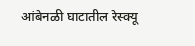आंबेनळी घाटातील रेस्क्यू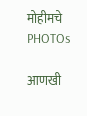मोहीमचे PHOTOs

आणखी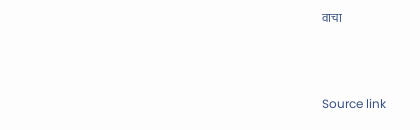वाचा



Source link